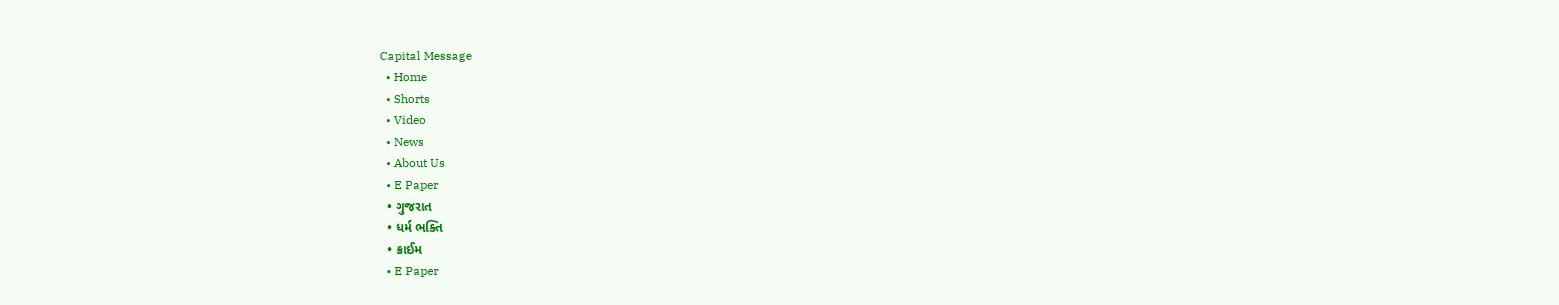Capital Message
  • Home
  • Shorts
  • Video
  • News
  • About Us
  • E Paper
  • ગુજરાત
  • ધર્મ ભક્તિ
  • ક્રાઈમ
  • E Paper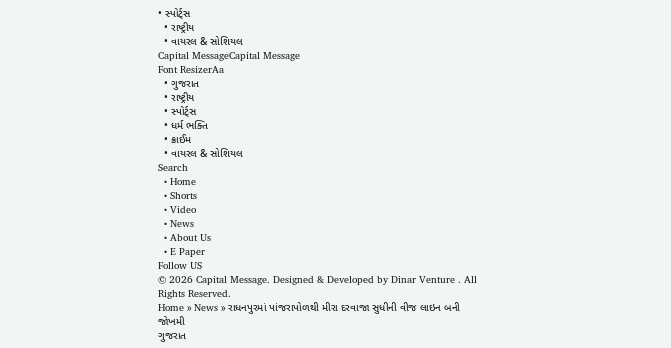• સ્પોર્ટ્સ
  • રાષ્ટ્રીય
  • વાયરલ & સોશિયલ
Capital MessageCapital Message
Font ResizerAa
  • ગુજરાત
  • રાષ્ટ્રીય
  • સ્પોર્ટ્સ
  • ધર્મ ભક્તિ
  • ક્રાઈમ
  • વાયરલ & સોશિયલ
Search
  • Home
  • Shorts
  • Video
  • News
  • About Us
  • E Paper
Follow US
© 2026 Capital Message. Designed & Developed by Dinar Venture . All Rights Reserved.
Home » News » રાધનપુરમાં પાંજરાપોળથી મીરા દરવાજા સુધીની વીજ લાઇન બની જોખમી
ગુજરાત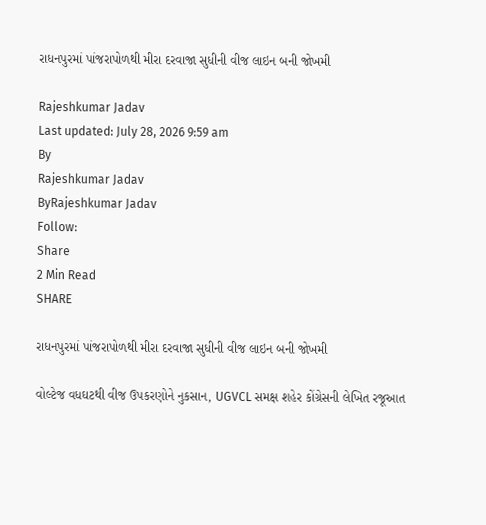રાધનપુરમાં પાંજરાપોળથી મીરા દરવાજા સુધીની વીજ લાઇન બની જોખમી

Rajeshkumar Jadav
Last updated: July 28, 2026 9:59 am
By
Rajeshkumar Jadav
ByRajeshkumar Jadav
Follow:
Share
2 Min Read
SHARE

રાધનપુરમાં પાંજરાપોળથી મીરા દરવાજા સુધીની વીજ લાઇન બની જોખમી

વોલ્ટેજ વધઘટથી વીજ ઉપકરણોને નુકસાન, UGVCL સમક્ષ શહેર કોંગ્રેસની લેખિત રજૂઆત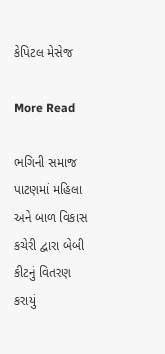કેપિટલ મેસેજ

More Read

ભગિની સમાજ પાટણમાં મહિલા અને બાળ વિકાસ કચેરી દ્વારા બેબી કીટનું વિતરણ કરાયું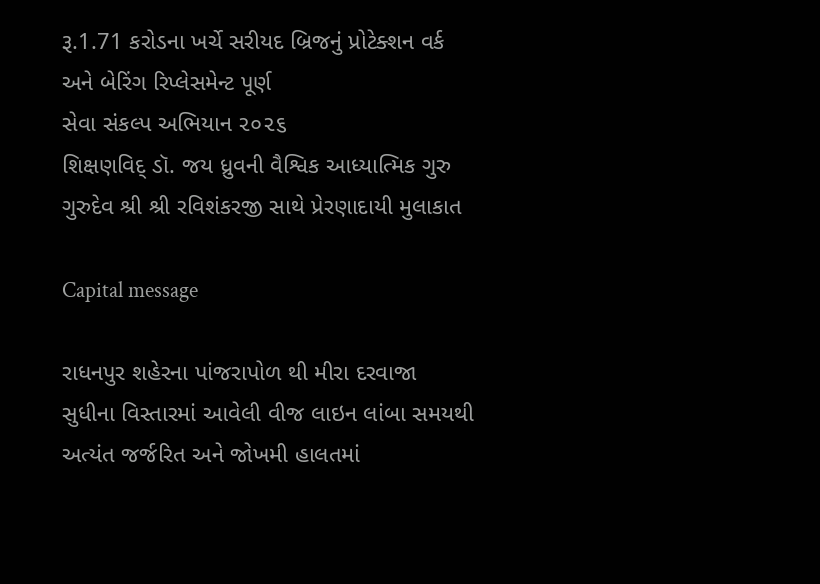રૂ.1.71 કરોડના ખર્ચે સરીયદ બ્રિજનું પ્રોટેક્શન વર્ક અને બેરિંગ રિપ્લેસમેન્ટ પૂર્ણ
સેવા સંકલ્પ અભિયાન ૨૦૨૬
શિક્ષણવિદ્ ડૉ. જય ધ્રુવની વૈશ્વિક આધ્યાત્મિક ગુરુ ગુરુદેવ શ્રી શ્રી રવિશંકરજી સાથે પ્રેરણાદાયી મુલાકાત

Capital message

રાધનપુર શહેરના પાંજરાપોળ થી મીરા દરવાજા સુધીના વિસ્તારમાં આવેલી વીજ લાઇન લાંબા સમયથી અત્યંત જર્જરિત અને જોખમી હાલતમાં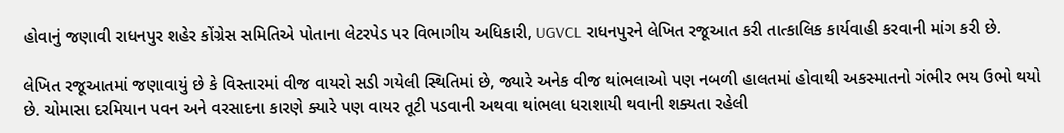હોવાનું જણાવી રાધનપુર શહેર કોંગ્રેસ સમિતિએ પોતાના લેટરપેડ પર વિભાગીય અધિકારી, UGVCL રાધનપુરને લેખિત રજૂઆત કરી તાત્કાલિક કાર્યવાહી કરવાની માંગ કરી છે.

લેખિત રજૂઆતમાં જણાવાયું છે કે વિસ્તારમાં વીજ વાયરો સડી ગયેલી સ્થિતિમાં છે, જ્યારે અનેક વીજ થાંભલાઓ પણ નબળી હાલતમાં હોવાથી અકસ્માતનો ગંભીર ભય ઉભો થયો છે. ચોમાસા દરમિયાન પવન અને વરસાદના કારણે ક્યારે પણ વાયર તૂટી પડવાની અથવા થાંભલા ધરાશાયી થવાની શક્યતા રહેલી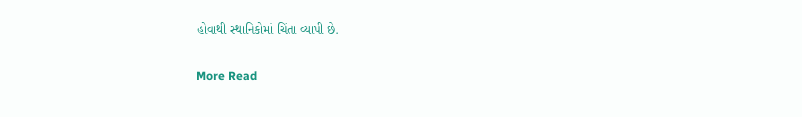હોવાથી સ્થાનિકોમાં ચિંતા વ્યાપી છે.

More Read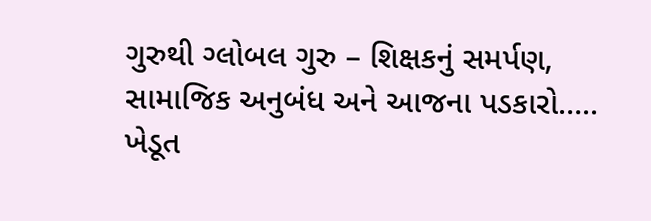ગુરુથી ગ્લોબલ ગુરુ – શિક્ષકનું સમર્પણ, સામાજિક અનુબંધ અને આજના પડકારો…..
ખેડૂત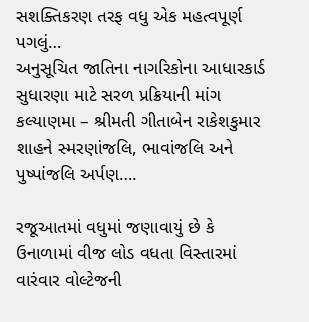સશક્તિકરણ તરફ વધુ એક મહત્વપૂર્ણ પગલું…
અનુસૂચિત જાતિના નાગરિકોના આધારકાર્ડ સુધારણા માટે સરળ પ્રક્રિયાની માંગ
કલ્યાણમા – શ્રીમતી ગીતાબેન રાકેશકુમાર શાહને સ્મરણાંજલિ, ભાવાંજલિ અને પુષ્પાંજલિ અર્પણ….

રજૂઆતમાં વધુમાં જણાવાયું છે કે ઉનાળામાં વીજ લોડ વધતા વિસ્તારમાં વારંવાર વોલ્ટેજની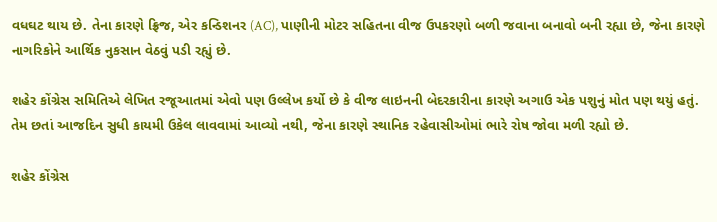વધઘટ થાય છે. તેના કારણે ફ્રિજ, એર કન્ડિશનર (AC), પાણીની મોટર સહિતના વીજ ઉપકરણો બળી જવાના બનાવો બની રહ્યા છે, જેના કારણે નાગરિકોને આર્થિક નુકસાન વેઠવું પડી રહ્યું છે.

શહેર કોંગ્રેસ સમિતિએ લેખિત રજૂઆતમાં એવો પણ ઉલ્લેખ કર્યો છે કે વીજ લાઇનની બેદરકારીના કારણે અગાઉ એક પશુનું મોત પણ થયું હતું. તેમ છતાં આજદિન સુધી કાયમી ઉકેલ લાવવામાં આવ્યો નથી, જેના કારણે સ્થાનિક રહેવાસીઓમાં ભારે રોષ જોવા મળી રહ્યો છે.

શહેર કોંગ્રેસ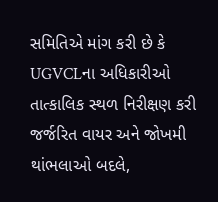સમિતિએ માંગ કરી છે કે UGVCLના અધિકારીઓ તાત્કાલિક સ્થળ નિરીક્ષણ કરી જર્જરિત વાયર અને જોખમી થાંભલાઓ બદલે,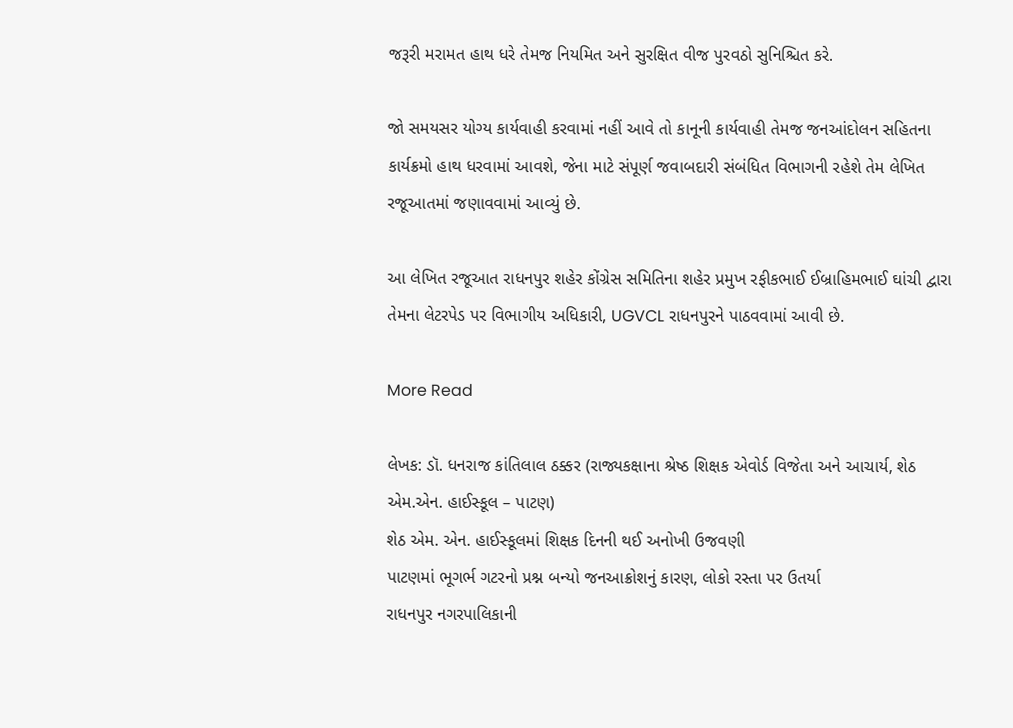જરૂરી મરામત હાથ ધરે તેમજ નિયમિત અને સુરક્ષિત વીજ પુરવઠો સુનિશ્ચિત કરે.

જો સમયસર યોગ્ય કાર્યવાહી કરવામાં નહીં આવે તો કાનૂની કાર્યવાહી તેમજ જનઆંદોલન સહિતના કાર્યક્રમો હાથ ધરવામાં આવશે, જેના માટે સંપૂર્ણ જવાબદારી સંબંધિત વિભાગની રહેશે તેમ લેખિત રજૂઆતમાં જણાવવામાં આવ્યું છે.

આ લેખિત રજૂઆત રાધનપુર શહેર કોંગ્રેસ સમિતિના શહેર પ્રમુખ રફીકભાઈ ઈબ્રાહિમભાઈ ઘાંચી દ્વારા તેમના લેટરપેડ પર વિભાગીય અધિકારી, UGVCL રાધનપુરને પાઠવવામાં આવી છે.

More Read

લેખક: ડૉ. ધનરાજ કાંતિલાલ ઠક્કર (રાજ્યકક્ષાના શ્રેષ્ઠ શિક્ષક એવોર્ડ વિજેતા અને આચાર્ય, શેઠ એમ.એન. હાઈસ્કૂલ – પાટણ)
શેઠ એમ. એન. હાઈસ્કૂલમાં શિક્ષક દિનની થઈ અનોખી ઉજવણી
પાટણમાં ભૂગર્ભ ગટરનો પ્રશ્ન બન્યો જનઆક્રોશનું કારણ, લોકો રસ્તા પર ઉતર્યા
રાધનપુર નગરપાલિકાની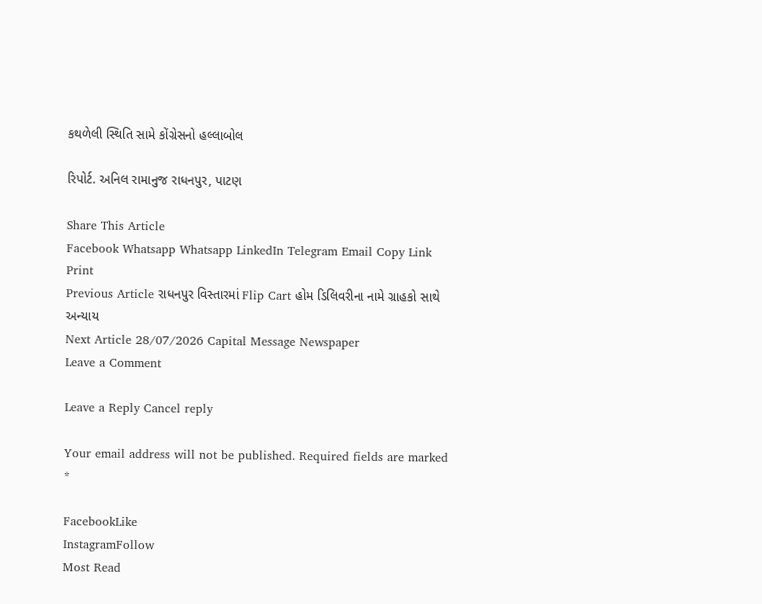કથળેલી સ્થિતિ સામે કોંગ્રેસનો હલ્લાબોલ

રિપોર્ટ. અનિલ રામાનુજ રાધનપુર, પાટણ

Share This Article
Facebook Whatsapp Whatsapp LinkedIn Telegram Email Copy Link Print
Previous Article રાધનપુર વિસ્તારમાં Flip Cart હોમ ડિલિવરીના નામે ગ્રાહકો સાથે અન્યાય
Next Article 28/07/2026 Capital Message Newspaper
Leave a Comment

Leave a Reply Cancel reply

Your email address will not be published. Required fields are marked *

FacebookLike
InstagramFollow
Most Read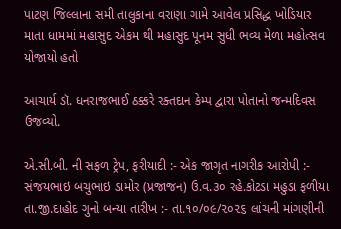પાટણ જિલ્લાના સમી તાલુકાના વરાણા ગામે આવેલ પ્રસિદ્ધ ખોડિયાર માતા ધામમાં મહાસુદ એકમ થી મહાસુદ પૂનમ સુધી ભવ્ય મેળા મહોત્સવ યોજાયો હતો

આચાર્ય ડૉ. ધનરાજભાઈ ઠક્કરે રક્તદાન કેમ્પ દ્વારા પોતાનો જન્મદિવસ ઉજવ્યો.

એ.સી.બી. ની સફળ ટ્રેપ, ફરીયાદી :- એક જાગૃત નાગરીક આરોપી :- સંજયભાઇ બચુભાઇ ડામોર (પ્રજાજન) ઉ.વ.૩૦ રહે.કોટડા મહુડા ફળીયા તા.જી.દાહોદ ગુનો બન્યા તારીખ :- તા.૧૦/૦૯/૨૦૨૬ લાંચની માંગણીની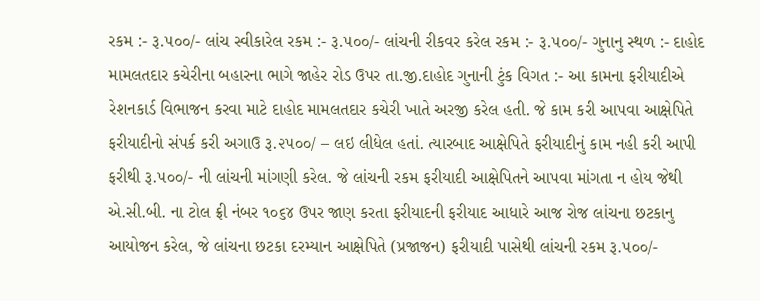રકમ :- રૂ.૫૦૦/- લાંચ સ્વીકારેલ રકમ :- રૂ.૫૦૦/- લાંચની રીકવર કરેલ રકમ :- રૂ.૫૦૦/- ગુનાનુ સ્થળ :- દાહોદ મામલતદાર કચેરીના બહારના ભાગે જાહેર રોડ ઉપર તા.જી.દાહોદ ગુનાની ટુંક વિગત :- આ કામના ફરીયાદીએ રેશનકાર્ડ વિભાજન કરવા માટે દાહોદ મામલતદાર કચેરી ખાતે અરજી કરેલ હતી. જે કામ કરી આપવા આક્ષેપિતે ફરીયાદીનો સંપર્ક કરી અગાઉ રૂ.૨૫૦૦/ – લઇ લીધેલ હતાં. ત્યારબાદ આક્ષેપિતે ફરીયાદીનું કામ નહી કરી આપી ફરીથી રૂ.૫૦૦/- ની લાંચની માંગણી કરેલ. જે લાંચની રકમ ફરીયાદી આક્ષેપિતને આપવા માંગતા ન હોય જેથી એ.સી.બી. ના ટોલ ફ્રી નંબર ૧૦૬૪ ઉપર જાણ કરતા ફરીયાદની ફરીયાદ આધારે આજ રોજ લાંચના છટકાનુ આયોજન કરેલ, જે લાંચના છટકા દરમ્યાન આક્ષેપિતે (પ્રજાજન) ફરીયાદી પાસેથી લાંચની રકમ રૂ.૫૦૦/-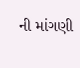ની માંગણી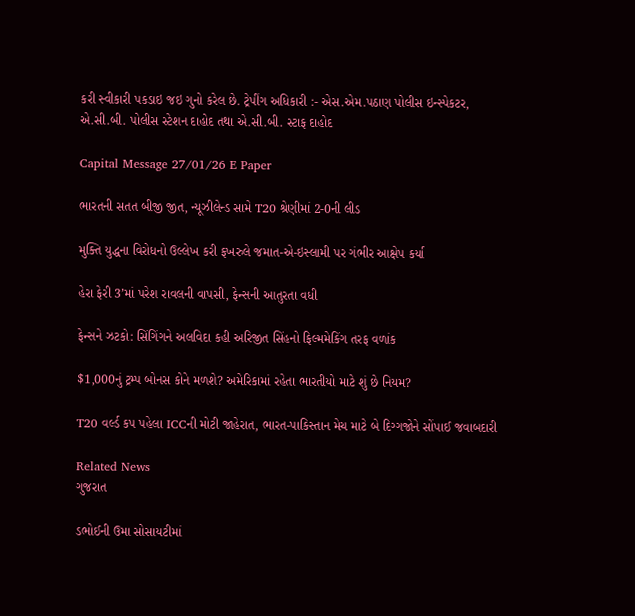કરી સ્વીકારી પકડાઇ જઇ ગુનો કરેલ છે. ટ્રેપીંગ અધિકારી :- એસ.એમ.પઠાણ પોલીસ ઇન્સ્પેકટર, એ.સી.બી. પોલીસ સ્ટેશન દાહોદ તથા એ.સી.બી. સ્ટાફ દાહોદ

Capital Message 27/01/26 E Paper

ભારતની સતત બીજી જીત, ન્યૂઝીલેન્ડ સામે T20 શ્રેણીમાં 2-0ની લીડ

મુક્તિ યુદ્ધના વિરોધનો ઉલ્લેખ કરી ફખરુલે જમાત-એ-ઇસ્લામી પર ગંભીર આક્ષેપ કર્યા

હેરા ફેરી 3’માં પરેશ રાવલની વાપસી, ફેન્સની આતુરતા વધી

ફેન્સને ઝટકો: સિંગિંગને અલવિદા કહી અરિજીત સિંહનો ફિલ્મમેકિંગ તરફ વળાંક

$1,000નું ટ્રમ્પ બોનસ કોને મળશે? અમેરિકામાં રહેતા ભારતીયો માટે શું છે નિયમ?

T20 વર્લ્ડ કપ પહેલા ICCની મોટી જાહેરાત, ભારત-પાકિસ્તાન મેચ માટે બે દિગ્ગજોને સોંપાઈ જવાબદારી

Related News
ગુજરાત

ડભોઈની ઉમા સોસાયટીમાં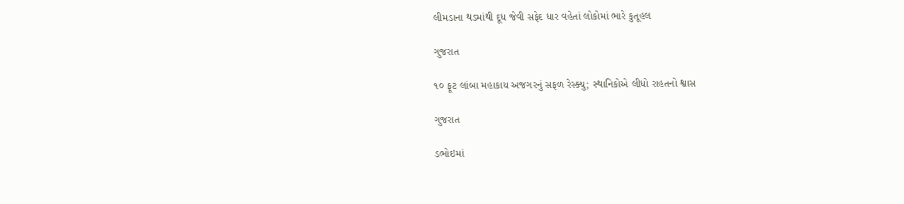લીમડાના થડમાંથી દૂધ જેવી સફેદ ધાર વહેતાં લોકોમાં ભારે કુતૂહલ

ગુજરાત

૧૦ ફૂટ લાંબા મહાકાય અજગરનું સફળ રેસ્ક્યુ; સ્થાનિકોએ લીધો રાહતનો શ્વાસ

ગુજરાત

ડભોઇમાં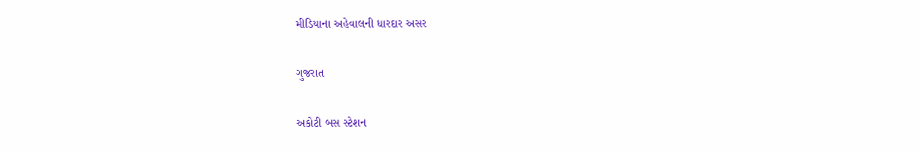મીડિયાના અહેવાલની ધારદાર અસર

ગુજરાત

અકોટી બસ સ્ટેશન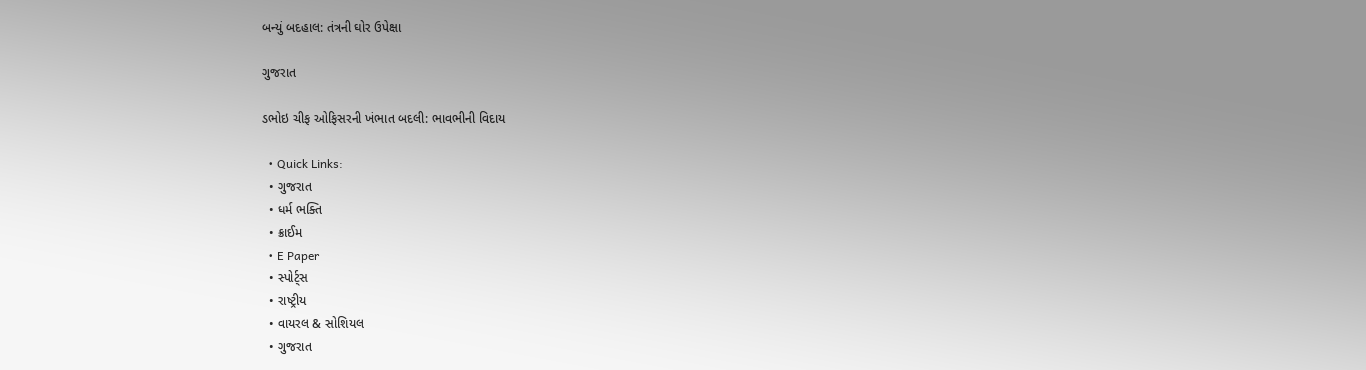બન્યું બદહાલ: તંત્રની ઘોર ઉપેક્ષા

ગુજરાત

ડભોઇ ચીફ ઓફિસરની ખંભાત બદલી: ભાવભીની વિદાય

  • Quick Links:
  • ગુજરાત
  • ધર્મ ભક્તિ
  • ક્રાઈમ
  • E Paper
  • સ્પોર્ટ્સ
  • રાષ્ટ્રીય
  • વાયરલ & સોશિયલ
  • ગુજરાત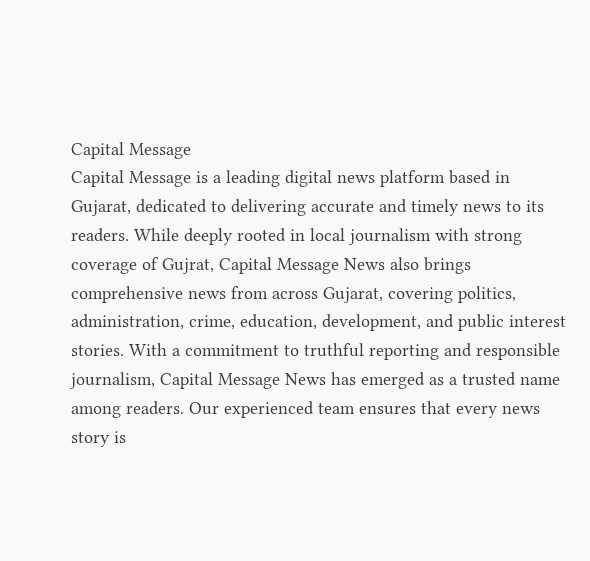Capital Message
Capital Message is a leading digital news platform based in Gujarat, dedicated to delivering accurate and timely news to its readers. While deeply rooted in local journalism with strong coverage of Gujrat, Capital Message News also brings comprehensive news from across Gujarat, covering politics, administration, crime, education, development, and public interest stories. With a commitment to truthful reporting and responsible journalism, Capital Message News has emerged as a trusted name among readers. Our experienced team ensures that every news story is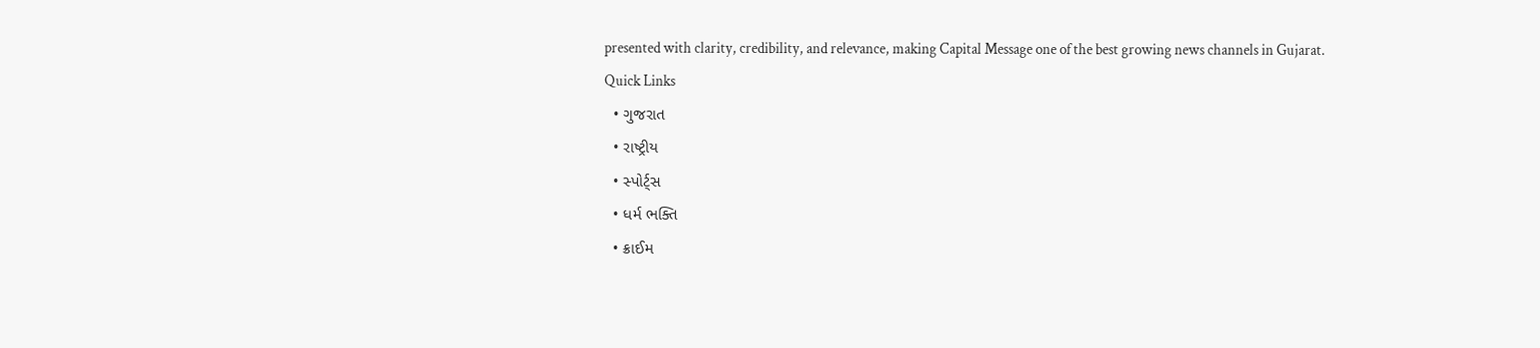presented with clarity, credibility, and relevance, making Capital Message one of the best growing news channels in Gujarat.
Quick Links
  • ગુજરાત
  • રાષ્ટ્રીય
  • સ્પોર્ટ્સ
  • ધર્મ ભક્તિ
  • ક્રાઈમ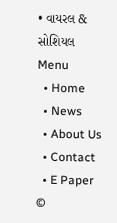• વાયરલ & સોશિયલ
Menu
  • Home
  • News
  • About Us
  • Contact
  • E Paper
©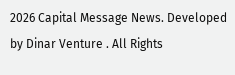2026 Capital Message News. Developed by Dinar Venture . All Rights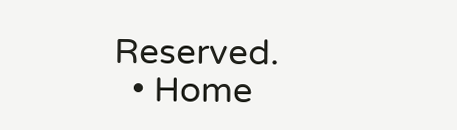Reserved.
  • Home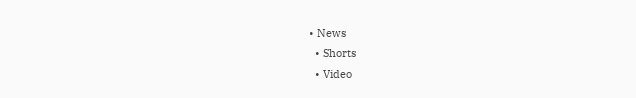• News
  • Shorts
  • Video